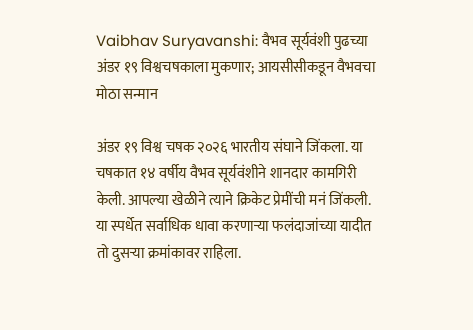Vaibhav Suryavanshi: वैभव सूर्यवंशी पुढच्या अंडर १९ विश्वचषकाला मुकणार; आयसीसीकडून वैभवचा मोठा सन्मान

अंडर १९ विश्व चषक २०२६ भारतीय संघाने जिंकला. या चषकात १४ वर्षीय वैभव सूर्यवंशीने शानदार कामगिरी केली. आपल्या खेळीने त्याने क्रिकेट प्रेमींची मनं जिंकली. या स्पर्धेत सर्वाधिक धावा करणाऱ्या फलंदाजांच्या यादीत तो दुसऱ्या क्रमांकावर राहिला.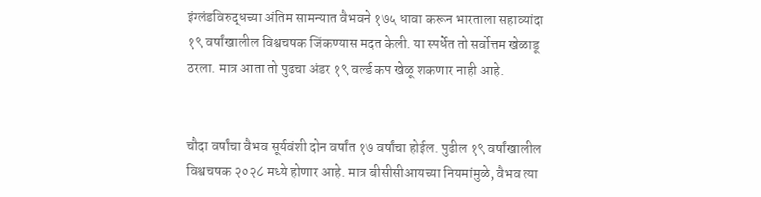इंग्लंडविरुद्धच्या अंतिम सामन्यात वैभवने १७५ धावा करून भारताला सहाव्यांदा १९ वर्षांखालील विश्वचषक जिंकण्यास मदत केली. या स्पर्धेत तो सर्वोत्तम खेळाडू ठरला. मात्र आता तो पुढचा अंडर १९ वर्ल्ड कप खेळू शकणार नाही आहे.


चौदा वर्षांचा वैभव सूर्यवंशी दोन वर्षांत १७ वर्षांचा होईल. पुढील १९ वर्षांखालील विश्वचषक २०२८ मध्ये होणार आहे. मात्र बीसीसीआयच्या नियमांमुळे, वैभव त्या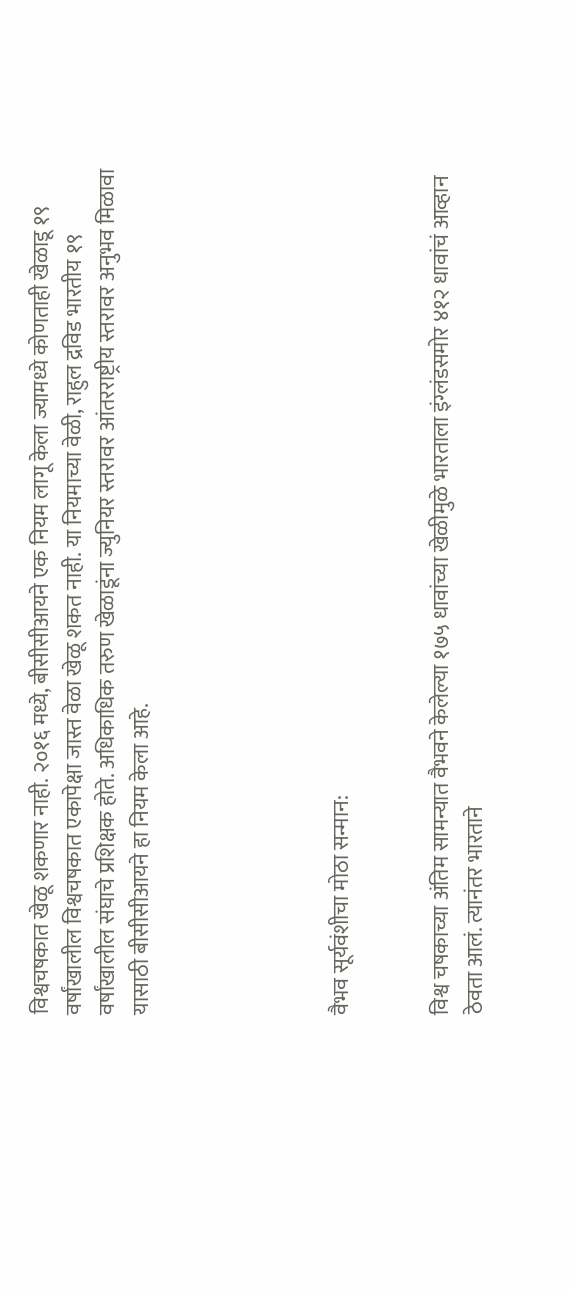विश्वचषकात खेळू शकणार नाही. २०१६ मध्ये, बीसीसीआयने एक नियम लागू केला ज्यामध्ये कोणताही खेळाडू १९ वर्षांखालील विश्वचषकात एकापेक्षा जास्त वेळा खेळू शकत नाही. या नियमाच्या वेळी, राहुल द्रविड भारतीय १९ वर्षांखालील संघाचे प्रशिक्षक होते. अधिकाधिक तरुण खेळाडूंना ज्युनियर स्तरावर आंतरराष्ट्रीय स्तरावर अनुभव मिळावा यासाठी बीसीसीआयने हा नियम केला आहे.





वैभव सूर्यवंशीचा मोठा सन्मान:


विश्व चषकाच्या अंतिम सामन्यात वैभवने केलेल्या १७५ धावांच्या खेळीमुळे भारताला इंग्लंडसमोर ४१२ धावांचं आव्हान ठेवता आलं. त्यानंतर भारताने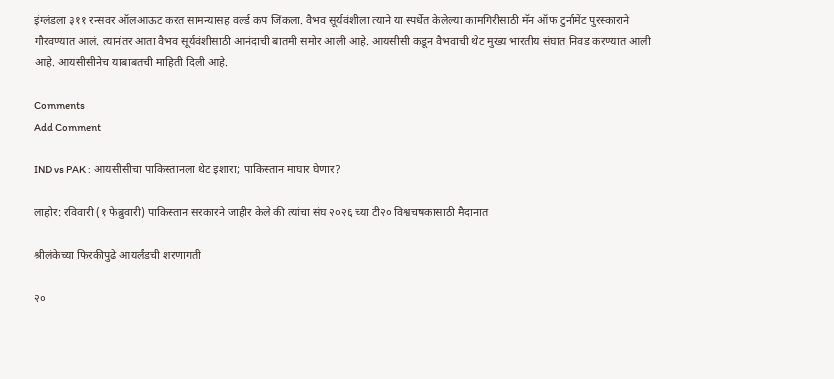इंग्लंडला ३११ रन्सवर ऑलआऊट करत सामन्यासह वर्ल्ड कप जिंकला. वैभव सूर्यवंशीला त्याने या स्पर्धेत केलेल्या कामगिरीसाठी मॅन ऑफ टुर्नामेंट पुरस्काराने गौरवण्यात आलं. त्यानंतर आता वैभव सूर्यवंशीसाठी आनंदाची बातमी समोर आली आहे. आयसीसी कडून वैभवाची थेट मुख्य भारतीय संघात निवड करण्यात आली आहे. आयसीसीनेच याबाबतची माहिती दिली आहे.

Comments
Add Comment

IND vs PAK : आयसीसीचा पाकिस्तानला थेट इशारा; पाकिस्तान माघार घेणार?

लाहोर: रविवारी (१ फेब्रुवारी) पाकिस्तान सरकारने जाहीर केले की त्यांचा संघ २०२६ च्या टी२० विश्वचषकासाठी मैदानात

श्रीलंकेच्या फिरकीपुढे आयर्लंडची शरणागती

२०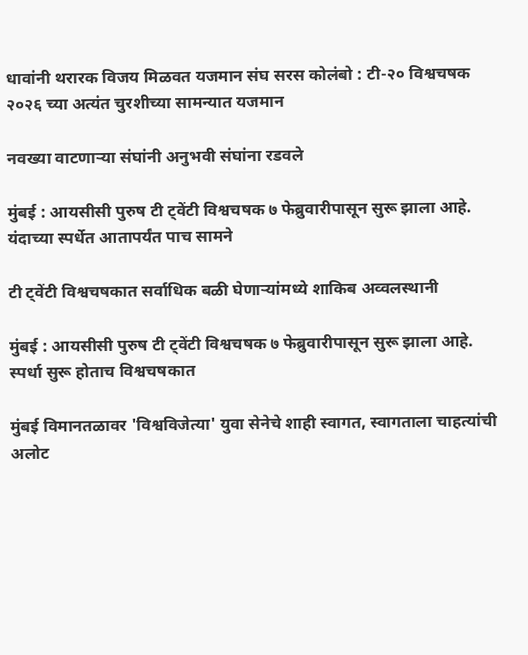धावांनी थरारक विजय मिळवत यजमान संघ सरस कोलंबो : टी-२० विश्वचषक २०२६ च्या अत्यंत चुरशीच्या सामन्यात यजमान

नवख्या वाटणाऱ्या संघांनी अनुभवी संघांना रडवले

मुंबई : आयसीसी पुरुष टी ट्वेंटी विश्वचषक ७ फेब्रुवारीपासून सुरू झाला आहे. यंदाच्या स्पर्धेत आतापर्यंत पाच सामने

टी ट्वेंटी विश्वचषकात सर्वाधिक बळी घेणाऱ्यांमध्ये शाकिब अव्वलस्थानी

मुंबई : आयसीसी पुरुष टी ट्वेंटी विश्वचषक ७ फेब्रुवारीपासून सुरू झाला आहे. स्पर्धा सुरू होताच विश्वचषकात

मुंबई विमानतळावर 'विश्वविजेत्या' युवा सेनेचे शाही स्वागत, स्वागताला चाहत्यांची अलोट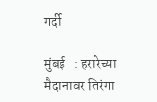गर्दी

मुंबई   : हरारेच्या मैदानावर तिरंगा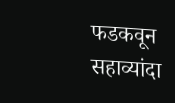फडकवून सहाव्यांदा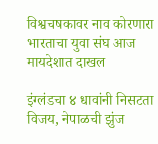विश्वचषकावर नाव कोरणारा भारताचा युवा संघ आज मायदेशात दाखल

इंग्लंडचा ४ धावांनी निसटता विजय, नेपाळची झुंज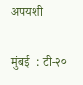अपयशी

मुंबई  : टी-२०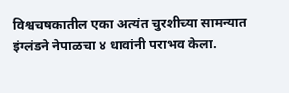विश्वचषकातील एका अत्यंत चुरशीच्या सामन्यात इंग्लंडने नेपाळचा ४ धावांनी पराभव केला.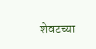शेवटच्या